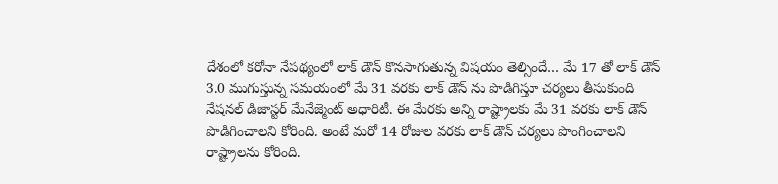దేశంలో కరోనా నేపథ్యంలో లాక్ డౌన్ కొనసాగుతున్న విషయం తెల్సిందే… మే 17 తో లాక్ డౌన్ 3.0 ముగుస్తున్న సమయంలో మే 31 వరకు లాక్ డౌన్ ను పొడిగిస్తూ చర్యలు తీసుకుంది నేషనల్ డిజాస్టర్ మేనేజ్మెంట్ అధారిటీ. ఈ మేరకు అన్ని రాష్ట్రాలకు మే 31 వరకు లాక్ డౌన్ పొడిగించాలని కోరింది. అంటే మరో 14 రోజుల వరకు లాక్ డౌన్ చర్యలు పొంగించాలని రాష్ట్రాలను కోరింది.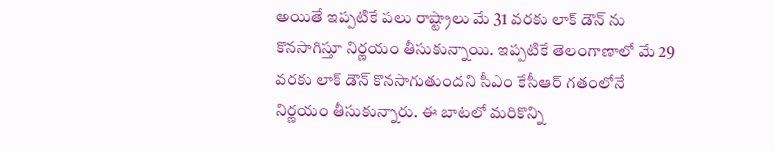అయితే ఇప్పటికే పలు రాష్ట్రాలు మే 31 వరకు లాక్ డౌన్ ను కొనసాగిస్తూ నిర్ణయం తీసుకున్నాయి. ఇప్పటికే తెలంగాణాలో మే 29 వరకు లాక్ డౌన్ కొనసాగుతుందని సీఎం కేసీఆర్ గతంలోనే నిర్ణయం తీసుకున్నారు. ఈ బాటలో మరికొన్ని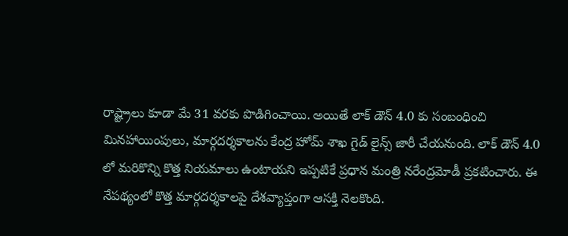రాష్ట్రాలు కూడా మే 31 వరకు పొడిగించాయి. అయితే లాక్ డౌన్ 4.0 కు సంబంధించి మినహాయింపులు, మార్గదర్శకాలను కేంద్ర హోమ్ శాఖ గైడ్ లైన్స్ జారీ చేయనుంది. లాక్ డౌన్ 4.0 లో మరికొన్ని కొత్త నియమాలు ఉంటాయని ఇప్పటికే ప్రధాన మంత్రి నరేంద్రమోడీ ప్రకటించారు. ఈ నేపథ్యంలో కొత్త మార్గదర్శకాలపై దేశవ్యాప్తంగా ఆసక్తి నెలకొంది.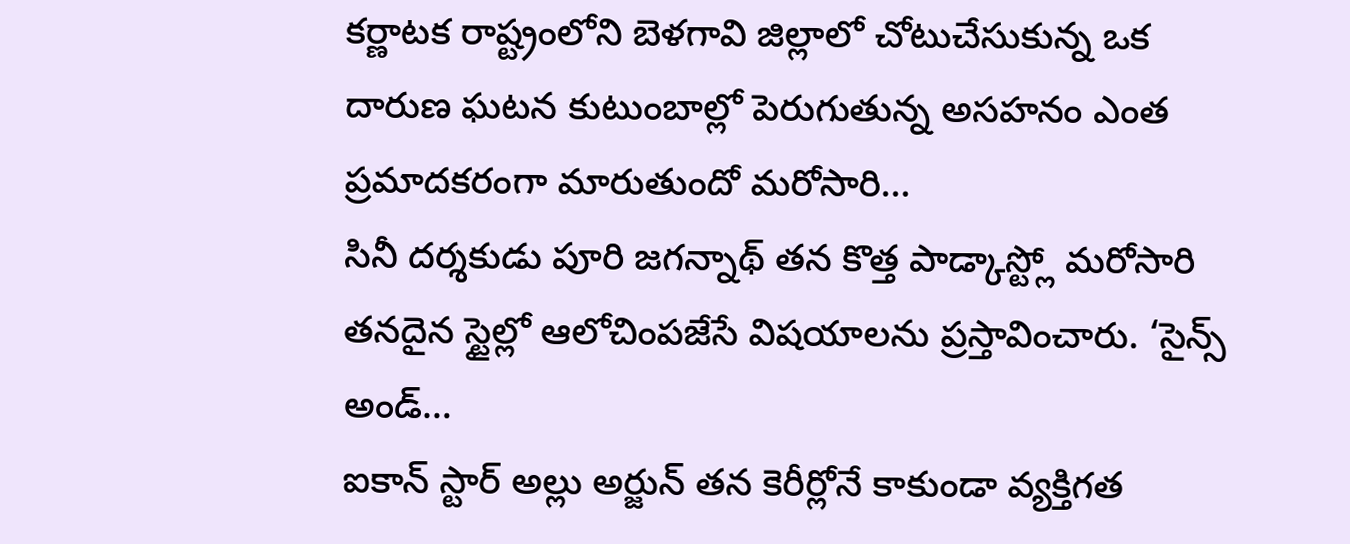కర్ణాటక రాష్ట్రంలోని బెళగావి జిల్లాలో చోటుచేసుకున్న ఒక దారుణ ఘటన కుటుంబాల్లో పెరుగుతున్న అసహనం ఎంత ప్రమాదకరంగా మారుతుందో మరోసారి…
సినీ దర్శకుడు పూరి జగన్నాథ్ తన కొత్త పాడ్కాస్ట్లో మరోసారి తనదైన స్టైల్లో ఆలోచింపజేసే విషయాలను ప్రస్తావించారు. ‘సైన్స్ అండ్…
ఐకాన్ స్టార్ అల్లు అర్జున్ తన కెరీర్లోనే కాకుండా వ్యక్తిగత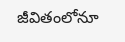జీవితంలోనూ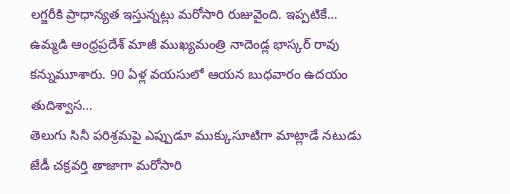లగ్జరీకి ప్రాధాన్యత ఇస్తున్నట్లు మరోసారి రుజువైంది. ఇప్పటికే…
ఉమ్మడి ఆంధ్రప్రదేశ్ మాజీ ముఖ్యమంత్రి నాదెండ్ల భాస్కర్ రావు కన్నుమూశారు. 90 ఏళ్ల వయసులో ఆయన బుధవారం ఉదయం తుదిశ్వాస…
తెలుగు సినీ పరిశ్రమపై ఎప్పుడూ ముక్కుసూటిగా మాట్లాడే నటుడు జేడీ చక్రవర్తి తాజాగా మరోసారి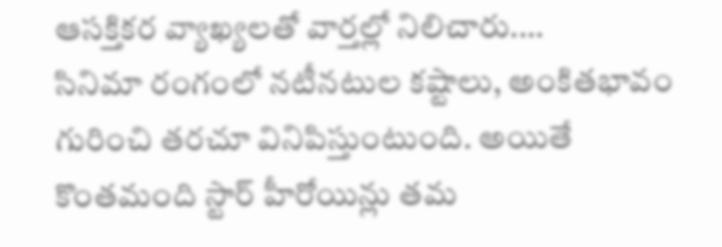ఆసక్తికర వ్యాఖ్యలతో వార్తల్లో నిలిచారు.…
సినిమా రంగంలో నటీనటుల కష్టాలు, అంకితభావం గురించి తరచూ వినిపిస్తుంటుంది. అయితే కొంతమంది స్టార్ హీరోయిన్లు తమ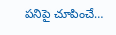పనిపై చూపించే…